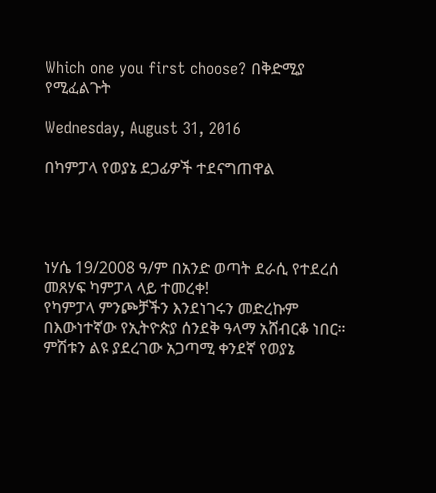Which one you first choose? በቅድሚያ የሚፈልጉት

Wednesday, August 31, 2016

በካምፓላ የወያኔ ደጋፊዎች ተደናግጠዋል




ነሃሴ 19/2008 ዓ/ም በአንድ ወጣት ደራሲ የተደረሰ መጸሃፍ ካምፓላ ላይ ተመረቀ!
የካምፓላ ምንጮቻችን እንደነገሩን መድረኩም በእውነተኛው የኢትዮጵያ ሰንደቅ ዓላማ አሸብርቆ ነበር። ምሽቱን ልዩ ያደረገው አጋጣሚ ቀንደኛ የወያኔ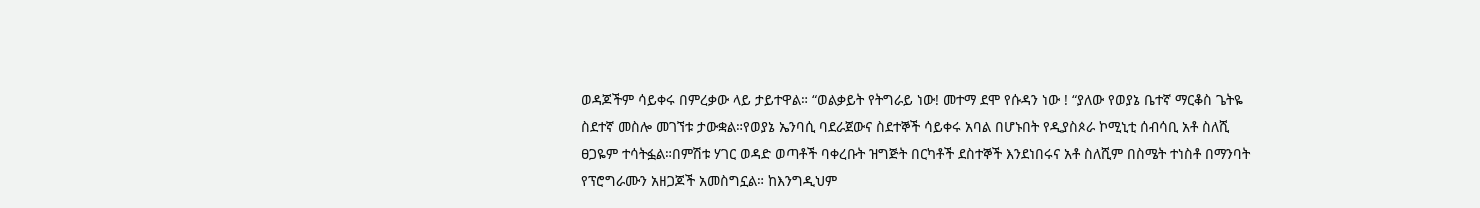ወዳጆችም ሳይቀሩ በምረቃው ላይ ታይተዋል። “ወልቃይት የትግራይ ነው! መተማ ደሞ የሱዳን ነው ! “ያለው የወያኔ ቤተኛ ማርቆስ ጌትዬ ስደተኛ መስሎ መገኘቱ ታውቋል።የወያኔ ኤንባሲ ባደራጀውና ስደተኞች ሳይቀሩ አባል በሆኑበት የዲያስጶራ ኮሚኒቲ ሰብሳቢ አቶ ስለሺ ፀጋዬም ተሳትፏል።በምሽቱ ሃገር ወዳድ ወጣቶች ባቀረቡት ዝግጅት በርካቶች ደስተኞች እንደነበሩና አቶ ስለሺም በስሜት ተነስቶ በማንባት የፕሮግራሙን አዘጋጆች አመስግኗል። ከእንግዲህም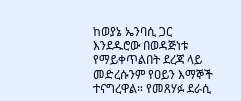ከወያኔ ኤንባሲ ጋር እንደዱሮው በወዳጅነቱ የማይቀጥልበት ደረጃ ላይ መድረሱንም የዐይን እማኞች ተናግረዋል። የመጸሃፉ ደራሲ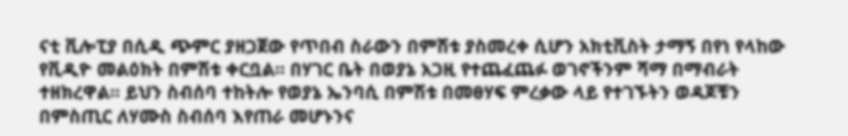ናቲ ቪሎፒያ በሲዲ ጭምር ያዘጋጀው የጥበብ ስራውን በምሽቱ ያስመረቀ ሲሆን አክቲቪስት ታማኝ በየነ የላከው የቪዲዮ መልዕክት በምሽቱ ቀርቧል። በሃገር ቤት በወያኔ አጋዚ የተጨፈጨፉ ወገኖችንም ሻማ በማብራት ተዘክረዋል። ይህን ስብሰባ ተከትሎ የወያኔ ኤንባሲ በምሽቱ በመፀሃፍ ምረቃው ላይ የተገኙትን ወዳጆቹን በምስጢር ለሃሙስ ስብሰባ እየጠራ መሆኑንና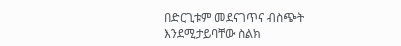በድርጊቱም መደናገጥና ብስጭት እንደሚታይባቸው ስልክ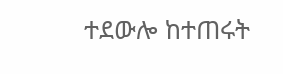ተደውሎ ከተጠሩት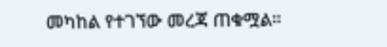መካከል የተገኘው መረጃ ጠቁሟል።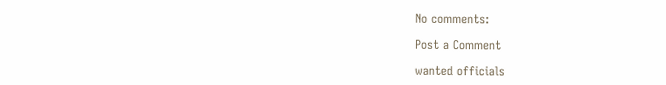No comments:

Post a Comment

wanted officials